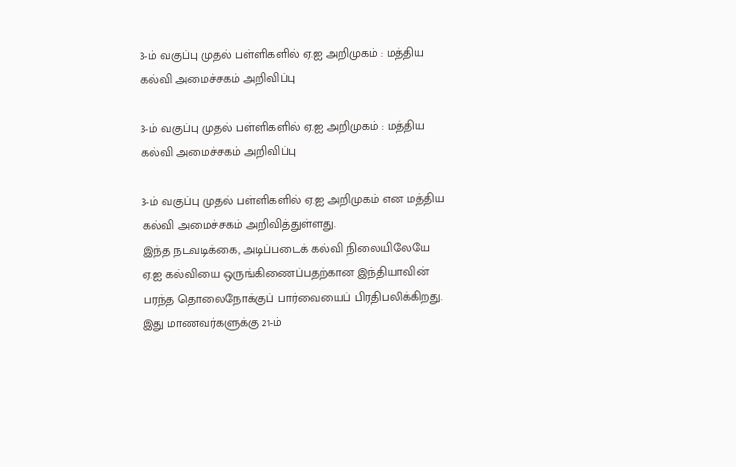3-ம் வகுப்பு முதல் பள்ளிகளில் ஏ.ஐ அறிமுகம் : மத்திய கல்வி அமைச்சகம் அறிவிப்பு

3-ம் வகுப்பு முதல் பள்ளிகளில் ஏ.ஐ அறிமுகம் : மத்திய கல்வி அமைச்சகம் அறிவிப்பு

3-ம் வகுப்பு முதல் பள்ளிகளில் ஏ.ஐ அறிமுகம் என மத்திய கல்வி அமைச்சகம் அறிவித்துள்ளது.
இந்த நடவடிக்கை, அடிப்படைக் கல்வி நிலையிலேயே ஏ.ஐ கல்வியை ஒருங்கிணைப்பதற்கான இந்தியாவின் பரந்த தொலைநோக்குப் பார்வையைப் பிரதிபலிக்கிறது. இது மாணவர்களுக்கு 21-ம்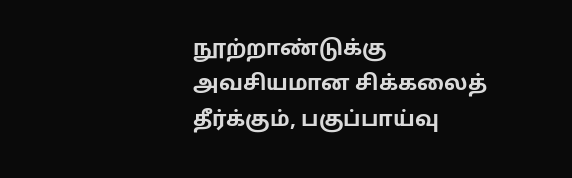நூற்றாண்டுக்கு அவசியமான சிக்கலைத் தீர்க்கும், பகுப்பாய்வு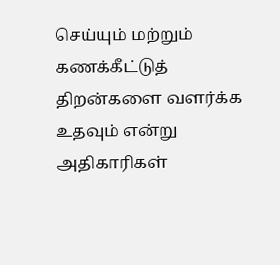செய்யும் மற்றும் கணக்கீட்டுத் திறன்களை வளர்க்க உதவும் என்று அதிகாரிகள்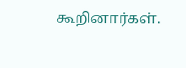கூறினார்கள்.